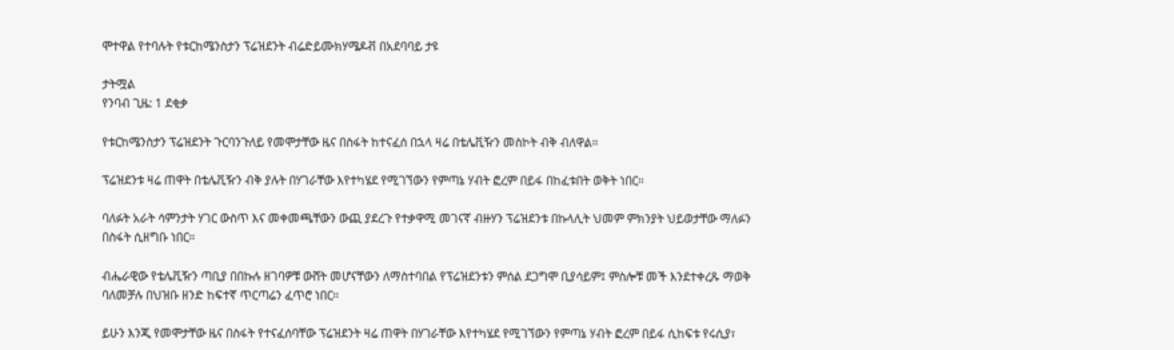ሞተዋል የተባሉት የቱርከሜንስታን ፕሬዝደንት ብሬድይሙክሃሜዶቭ በአደባባይ ታዩ

ታትሟል
የንባብ ጊዜ: 1 ደቂቃ

የቱርከሜንስታን ፕሬዝደንት ጉርባንጉለይ የመሞታቸው ዜና በስፋት ከተናፈሰ በኋላ ዛሬ በቴሌቪዥን መስኮት ብቅ ብለዋል።

ፕሬዝደንቱ ዛሬ ጠዋት በቴሌቪዥን ብቅ ያሉት በሃገራቸው እየተካሄደ የሚገኘውን የምጣኔ ሃብት ፎረም በይፋ በከፈቱበት ወቅት ነበር።

ባለፉት አራት ሳምንታት ሃገር ውስጥ እና መቀመጫቸውን ውጪ ያደረጉ የተቃዋሚ መገናኛ ብዙሃን ፕሬዝደንቱ በኩላሊት ህመም ምክንያት ህይወታቸው ማለፉን በስፋት ሲዘግቡ ነበር።

ብሔራዊው የቴሌቪዥን ጣቢያ በበኩሉ ዘገባዎቹ ውሸት መሆናቸውን ለማስተባበል የፕሬዝደንቱን ምሰል ደጋግሞ ቢያሳይም፤ ምስሎቹ መች እንደተቀረጹ ማወቅ ባለመቻሉ በህዝቡ ዘንድ ከፍተኛ ጥርጣሬን ፈጥሮ ነበር።

ይሁን እንጂ የመሞታቸው ዜና በስፋት የተናፈሰባቸው ፕሬዝደንት ዛሬ ጠዋት በሃገራቸው እየተካሄደ የሚገኘውን የምጣኔ ሃብት ፎረም በይፋ ሲከፍቱ የሩሲያ፣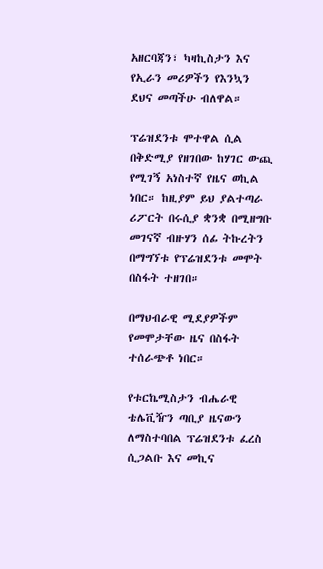አዘርባጃን፣ ካዛኪስታን እና የኢራን መሪዎችን የእንኳን ደህና መጣችሁ ብለዋል።

ፕሬዝደንቱ ሞተዋል ሲል በቅድሚያ የዘገበው ከሃገር ውጪ የሚገኝ አነስተኛ የዜና ወኪል ነበር። ከዚያም ይህ ያልተጣራ ሪፖርት በሩሲያ ቋንቋ በሚዘግቡ መገናኛ ብዙሃን ሰፊ ትኩረትን በማግኘቱ የፕሬዝደንቱ መሞት በስፋት ተዘገበ።

በማህብራዊ ሚደያዎችም የመሞታቸው ዜና በስፋት ተሰራጭቶ ነበር።

የቱርኬሚስታን ብሔራዊ ቴሌቪዥን ጣቢያ ዜናውን ለማስተባበል ፕሬዝደንቱ ፈረስ ሲጋልቡ እና መኪና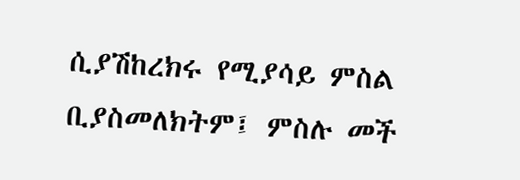ሲያሽከረክሩ የሚያሳይ ምስል ቢያስመለክትም፤ ምስሉ መች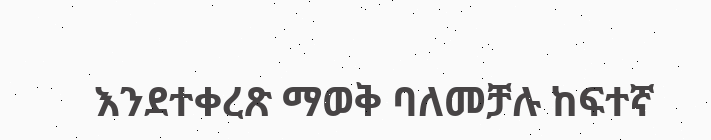እንደተቀረጽ ማወቅ ባለመቻሉ ከፍተኛ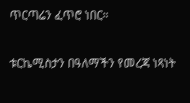ጥርጣሬን ፈጥሮ ነበር።

ቱርኬሚስታን በዓለማችን የመረጃ ነጻነት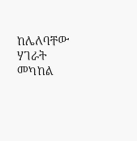ከሌለባቸው ሃገራት መካከል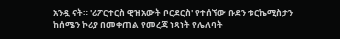አንዷ ናት። 'ሪፖርተርስ ዊዝአውት ቦርደርስ' የተሰኘው ቡደን ቱርኬሚስታን ከሰሜን ኮሪያ በመቀጠል የመረጃ ነጻነት የሌለባት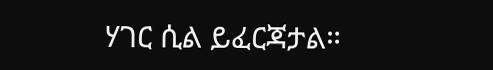ሃገር ሲል ይፈርጃታል።